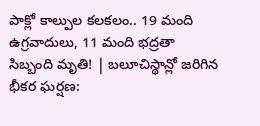పాక్లో కాల్పుల కలకలం.. 19 మంది ఉగ్రవాదులు, 11 మంది భద్రతా సిబ్బంది మృతి! | బలూచిస్థాన్లో జరిగిన భీకర ఘర్షణ: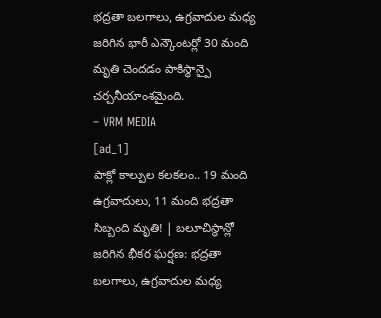భద్రతా బలగాలు, ఉగ్రవాదుల మధ్య జరిగిన భారీ ఎన్కౌంటర్లో 30 మంది మృతి చెందడం పాకిస్థాన్పై చర్చనీయాంశమైంది.
– VRM MEDIA
[ad_1]
పాక్లో కాల్పుల కలకలం.. 19 మంది ఉగ్రవాదులు, 11 మంది భద్రతా సిబ్బంది మృతి! | బలూచిస్థాన్లో జరిగిన భీకర ఘర్షణ: భద్రతా బలగాలు, ఉగ్రవాదుల మధ్య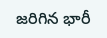జరిగిన భారీ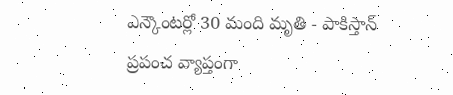ఎన్కౌంటర్లో 30 మంది మృతి - పాకిస్తాన్ ప్రపంచ వ్యాప్తంగా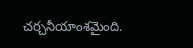చర్చనీయాంశమైంది.